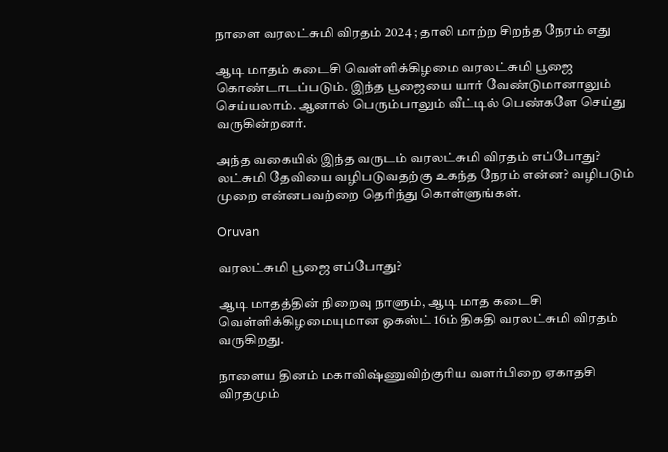நாளை வரலட்சுமி விரதம் 2024 ; தாலி மாற்ற சிறந்த நேரம் எது

ஆடி மாதம் கடைசி வெள்ளிக்கிழமை வரலட்சுமி பூஜை கொண்டாடப்படும். இந்த பூஜையை யார் வேண்டுமானாலும் செய்யலாம். ஆனால் பெரும்பாலும் வீட்டில் பெண்களே செய்து வருகின்றனர்.

அந்த வகையில் இந்த வருடம் வரலட்சுமி விரதம் எப்போது? லட்சுமி தேவியை வழிபடுவதற்கு உகந்த நேரம் என்ன? வழிபடும் முறை என்னபவற்றை தெரிந்து கொள்ளுங்கள்.

Oruvan

வரலட்சுமி பூஜை எப்போது?

ஆடி மாதத்தின் நிறைவு நாளும், ஆடி மாத கடைசி வெள்ளிக்கிழமையுமான ஓகஸ்ட் 16ம் திகதி வரலட்சுமி விரதம் வருகிறது.

நாளைய தினம் மகாவிஷ்ணுவிற்குரிய வளர்பிறை ஏகாதசி விரதமும்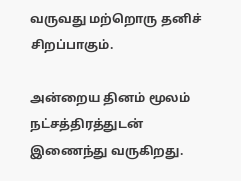வருவது மற்றொரு தனிச் சிறப்பாகும்.

அன்றைய தினம் மூலம் நட்சத்திரத்துடன் இணைந்து வருகிறது.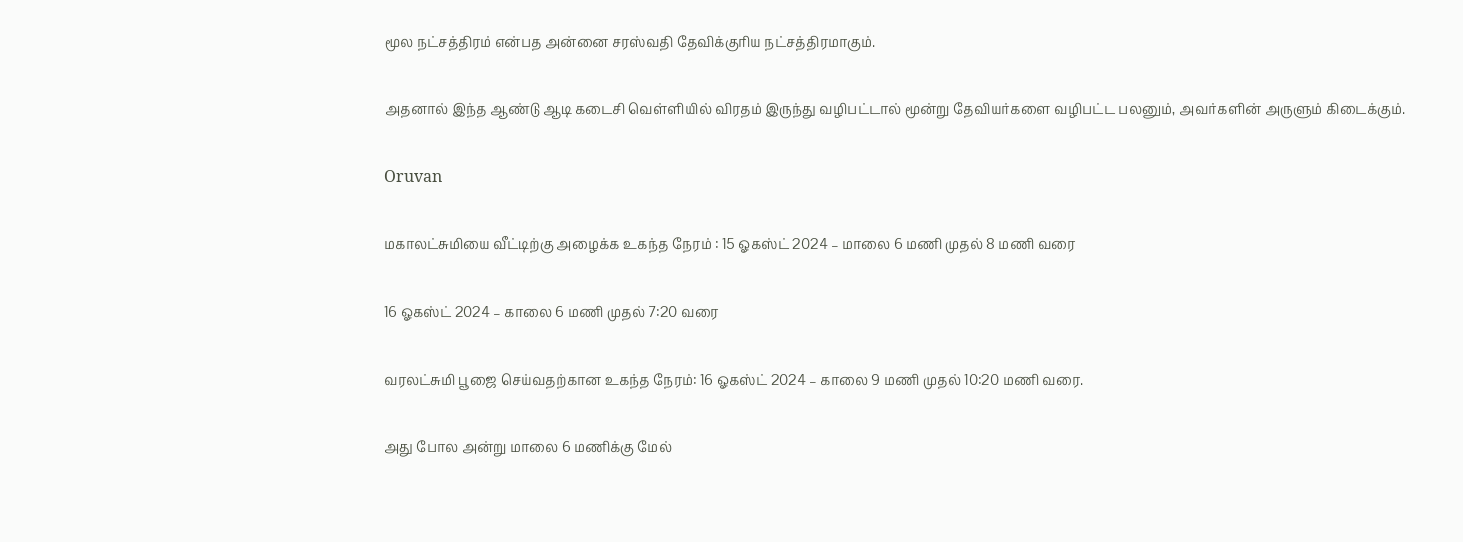மூல நட்சத்திரம் என்பத அன்னை சரஸ்வதி தேவிக்குரிய நட்சத்திரமாகும்.

அதனால் இந்த ஆண்டு ஆடி கடைசி வெள்ளியில் விரதம் இருந்து வழிபட்டால் மூன்று தேவியர்களை வழிபட்ட பலனும், அவர்களின் அருளும் கிடைக்கும்.

Oruvan

மகாலட்சுமியை வீட்டிற்கு அழைக்க உகந்த நேரம் : 15 ஓகஸ்ட் 2024 – மாலை 6 மணி முதல் 8 மணி வரை

16 ஓகஸ்ட் 2024 – காலை 6 மணி முதல் 7:20 வரை

வரலட்சுமி பூஜை செய்வதற்கான உகந்த நேரம்: 16 ஓகஸ்ட் 2024 – காலை 9 மணி முதல் 10:20 மணி வரை.

அது போல அன்று மாலை 6 மணிக்கு மேல்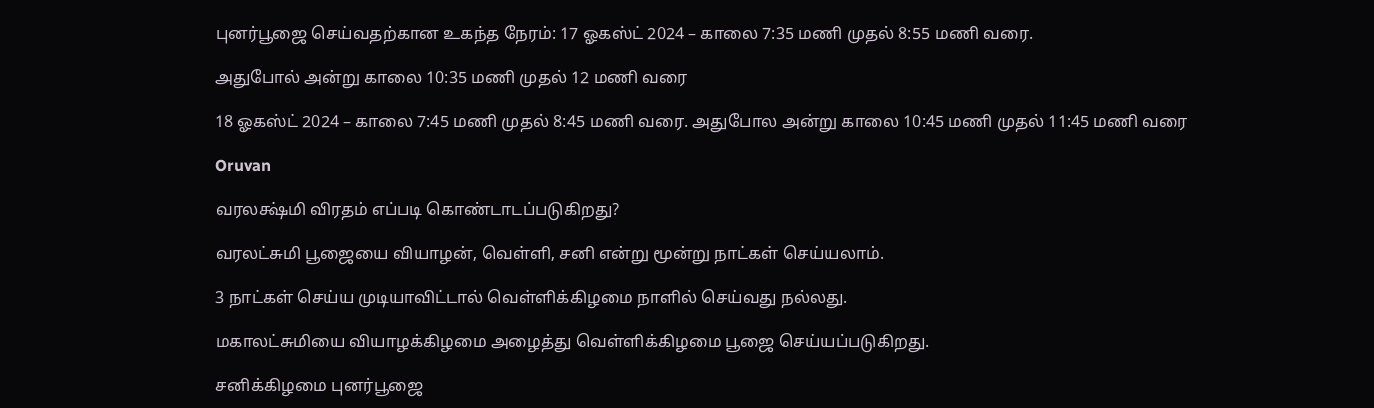புனர்பூஜை செய்வதற்கான உகந்த நேரம்: 17 ஓகஸ்ட் 2024 – காலை 7:35 மணி முதல் 8:55 மணி வரை.

அதுபோல் அன்று காலை 10:35 மணி முதல் 12 மணி வரை

18 ஓகஸ்ட் 2024 – காலை 7:45 மணி முதல் 8:45 மணி வரை. அதுபோல அன்று காலை 10:45 மணி முதல் 11:45 மணி வரை

Oruvan

வரலக்ஷ்மி விரதம் எப்படி கொண்டாடப்படுகிறது?

வரலட்சுமி பூஜையை வியாழன், வெள்ளி, சனி என்று மூன்று நாட்கள் செய்யலாம்.

3 நாட்கள் செய்ய முடியாவிட்டால் வெள்ளிக்கிழமை நாளில் செய்வது நல்லது.

மகாலட்சுமியை வியாழக்கிழமை அழைத்து வெள்ளிக்கிழமை பூஜை செய்யப்படுகிறது.

சனிக்கிழமை புனர்பூஜை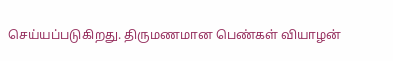செய்யப்படுகிறது. திருமணமான பெண்கள் வியாழன்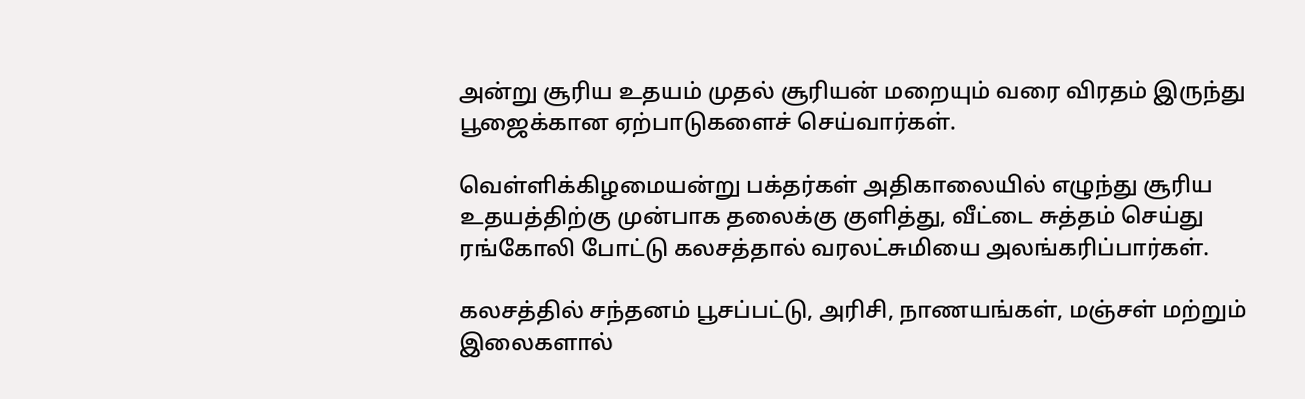அன்று சூரிய உதயம் முதல் சூரியன் மறையும் வரை விரதம் இருந்து பூஜைக்கான ஏற்பாடுகளைச் செய்வார்கள்.

வெள்ளிக்கிழமையன்று பக்தர்கள் அதிகாலையில் எழுந்து சூரிய உதயத்திற்கு முன்பாக தலைக்கு குளித்து, வீட்டை சுத்தம் செய்து ரங்கோலி போட்டு கலசத்தால் வரலட்சுமியை அலங்கரிப்பார்கள்.

கலசத்தில் சந்தனம் பூசப்பட்டு, அரிசி, நாணயங்கள், மஞ்சள் மற்றும் இலைகளால்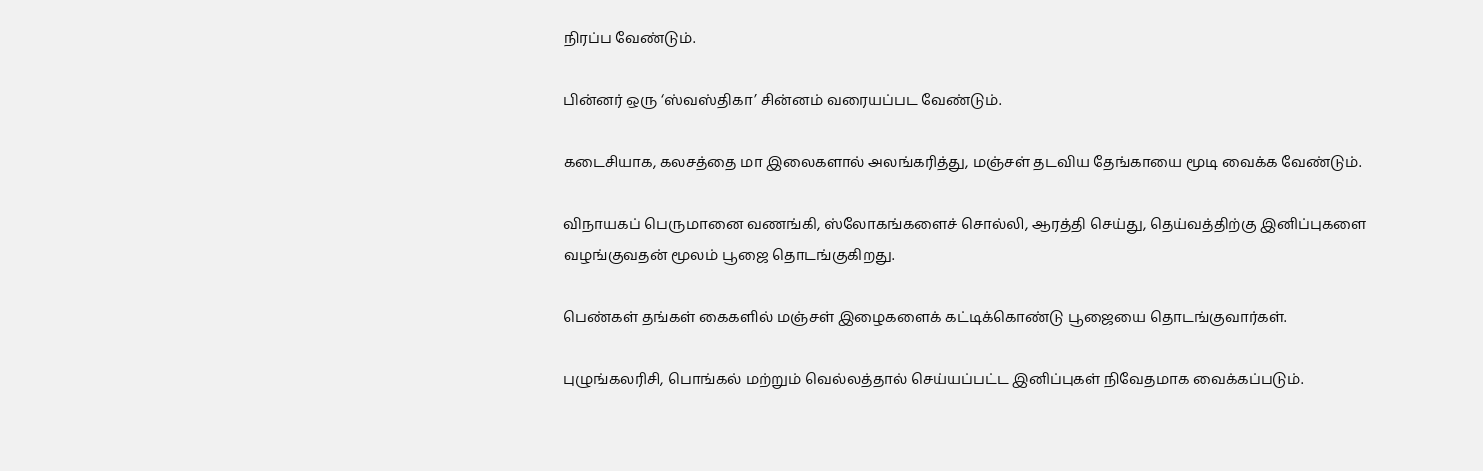நிரப்ப வேண்டும்.

பின்னர் ஒரு ‘ஸ்வஸ்திகா’ சின்னம் வரையப்பட வேண்டும்.

கடைசியாக, கலசத்தை மா இலைகளால் அலங்கரித்து, மஞ்சள் தடவிய தேங்காயை மூடி வைக்க வேண்டும்.

விநாயகப் பெருமானை வணங்கி, ஸ்லோகங்களைச் சொல்லி, ஆரத்தி செய்து, தெய்வத்திற்கு இனிப்புகளை வழங்குவதன் மூலம் பூஜை தொடங்குகிறது.

பெண்கள் தங்கள் கைகளில் மஞ்சள் இழைகளைக் கட்டிக்கொண்டு பூஜையை தொடங்குவார்கள்.

புழுங்கலரிசி, பொங்கல் மற்றும் வெல்லத்தால் செய்யப்பட்ட இனிப்புகள் நிவேதமாக வைக்கப்படும்.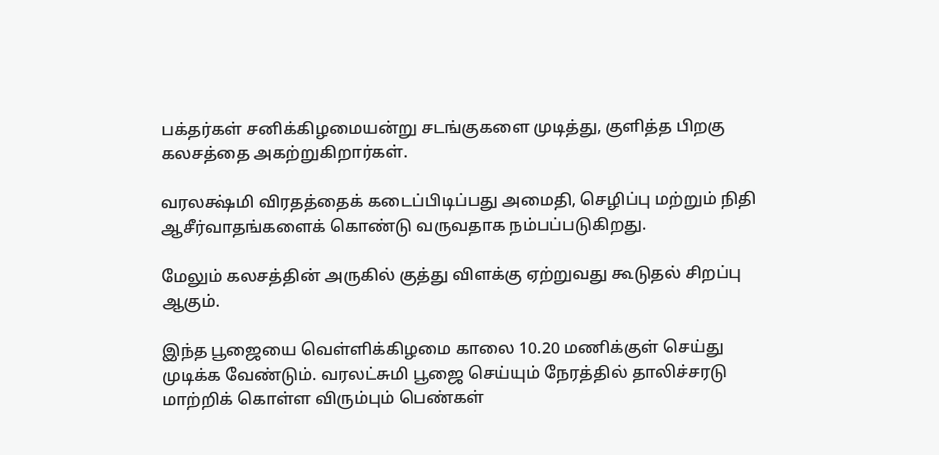பக்தர்கள் சனிக்கிழமையன்று சடங்குகளை முடித்து, குளித்த பிறகு கலசத்தை அகற்றுகிறார்கள்.

வரலக்ஷ்மி விரதத்தைக் கடைப்பிடிப்பது அமைதி, செழிப்பு மற்றும் நிதி ஆசீர்வாதங்களைக் கொண்டு வருவதாக நம்பப்படுகிறது.

மேலும் கலசத்தின் அருகில் குத்து விளக்கு ஏற்றுவது கூடுதல் சிறப்பு ஆகும்.

இந்த பூஜையை வெள்ளிக்கிழமை காலை 10.20 மணிக்குள் செய்து முடிக்க வேண்டும். வரலட்சுமி பூஜை செய்யும் நேரத்தில் தாலிச்சரடு மாற்றிக் கொள்ள விரும்பும் பெண்கள்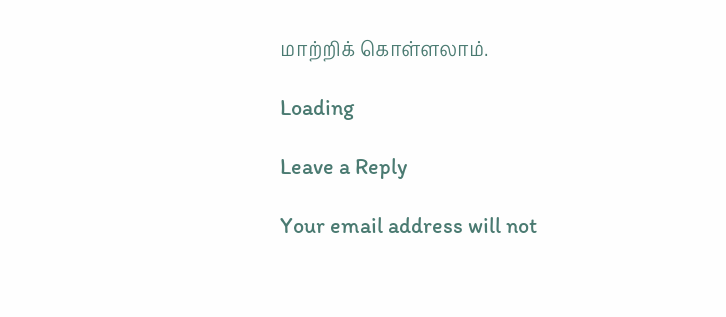மாற்றிக் கொள்ளலாம்.

Loading

Leave a Reply

Your email address will not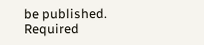be published. Required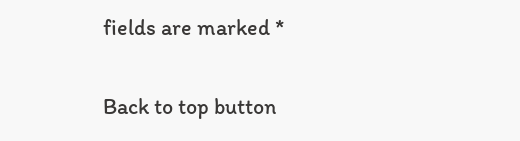fields are marked *

Back to top button